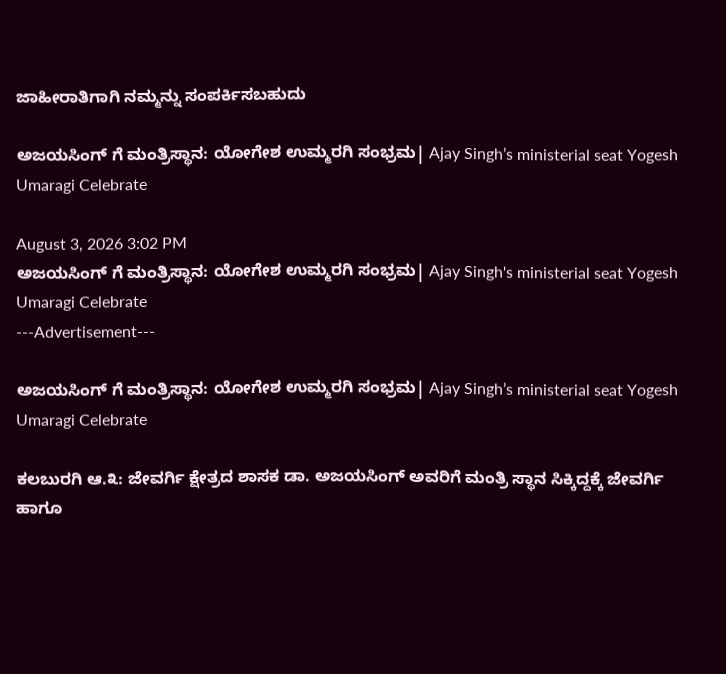ಜಾಹೀರಾತಿಗಾಗಿ ನಮ್ಮನ್ನು ಸಂಪರ್ಕಿಸಬಹುದು

ಅಜಯಸಿಂಗ್‌ ಗೆ ಮಂತ್ರಿಸ್ಥಾನ: ಯೋಗೇಶ ಉಮ್ಮರಗಿ ಸಂಭ್ರಮ| Ajay Singh’s ministerial seat Yogesh Umaragi Celebrate

August 3, 2026 3:02 PM
ಅಜಯಸಿಂಗ್‌ ಗೆ ಮಂತ್ರಿಸ್ಥಾನ: ಯೋಗೇಶ ಉಮ್ಮರಗಿ ಸಂಭ್ರಮ| Ajay Singh's ministerial seat Yogesh Umaragi Celebrate
---Advertisement---

ಅಜಯಸಿಂಗ್‌ ಗೆ ಮಂತ್ರಿಸ್ಥಾನ: ಯೋಗೇಶ ಉಮ್ಮರಗಿ ಸಂಭ್ರಮ| Ajay Singh’s ministerial seat Yogesh Umaragi Celebrate

ಕಲಬುರಗಿ ಆ.೩: ಜೇವರ್ಗಿ ಕ್ಷೇತ್ರದ ಶಾಸಕ ಡಾ. ಅಜಯಸಿಂಗ್‌ ಅವರಿಗೆ ಮಂತ್ರಿ ಸ್ಥಾನ ಸಿಕ್ಕಿದ್ದಕ್ಕೆ ಜೇವರ್ಗಿ ಹಾಗೂ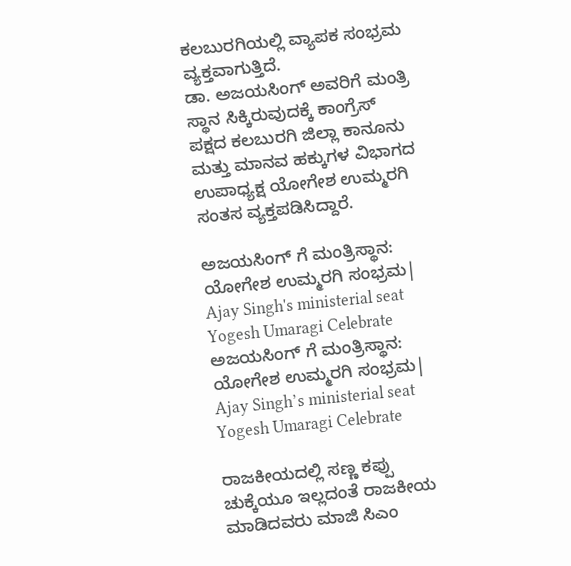ಕಲಬುರಗಿಯಲ್ಲಿ ವ್ಯಾಪಕ ಸಂಭ್ರಮ ವ್ಯಕ್ತವಾಗುತ್ತಿದೆ.
ಡಾ. ಅಜಯಸಿಂಗ್‌ ಅವರಿಗೆ ಮಂತ್ರಿ ಸ್ಥಾನ ಸಿಕ್ಕಿರುವುದಕ್ಕೆ ಕಾಂಗ್ರೆಸ್ ಪಕ್ಷದ ಕಲಬುರಗಿ ಜಿಲ್ಲಾ ಕಾನೂನು ಮತ್ತು ಮಾನವ ಹಕ್ಕುಗಳ ವಿಭಾಗದ ಉಪಾಧ್ಯಕ್ಷ ಯೋಗೇಶ ಉಮ್ಮರಗಿ ಸಂತಸ ವ್ಯಕ್ತಪಡಿಸಿದ್ದಾರೆ.

ಅಜಯಸಿಂಗ್‌ ಗೆ ಮಂತ್ರಿಸ್ಥಾನ: ಯೋಗೇಶ ಉಮ್ಮರಗಿ ಸಂಭ್ರಮ| Ajay Singh's ministerial seat Yogesh Umaragi Celebrate
ಅಜಯಸಿಂಗ್‌ ಗೆ ಮಂತ್ರಿಸ್ಥಾನ: ಯೋಗೇಶ ಉಮ್ಮರಗಿ ಸಂಭ್ರಮ| Ajay Singh’s ministerial seat Yogesh Umaragi Celebrate

ರಾಜಕೀಯದಲ್ಲಿ ಸಣ್ಣ ಕಪ್ಪು ಚುಕ್ಕೆಯೂ ಇಲ್ಲದಂತೆ ರಾಜಕೀಯ ಮಾಡಿದವರು ಮಾಜಿ ಸಿಎಂ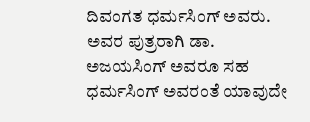ದಿವಂಗತ ಧರ್ಮಸಿಂಗ್ ಅವರು. ಅವರ ಪುತ್ರರಾಗಿ ಡಾ. ಅಜಯಸಿಂಗ್ ಅವರೂ ಸಹ ಧರ್ಮಸಿಂಗ್ ಅವರಂತೆ ಯಾವುದೇ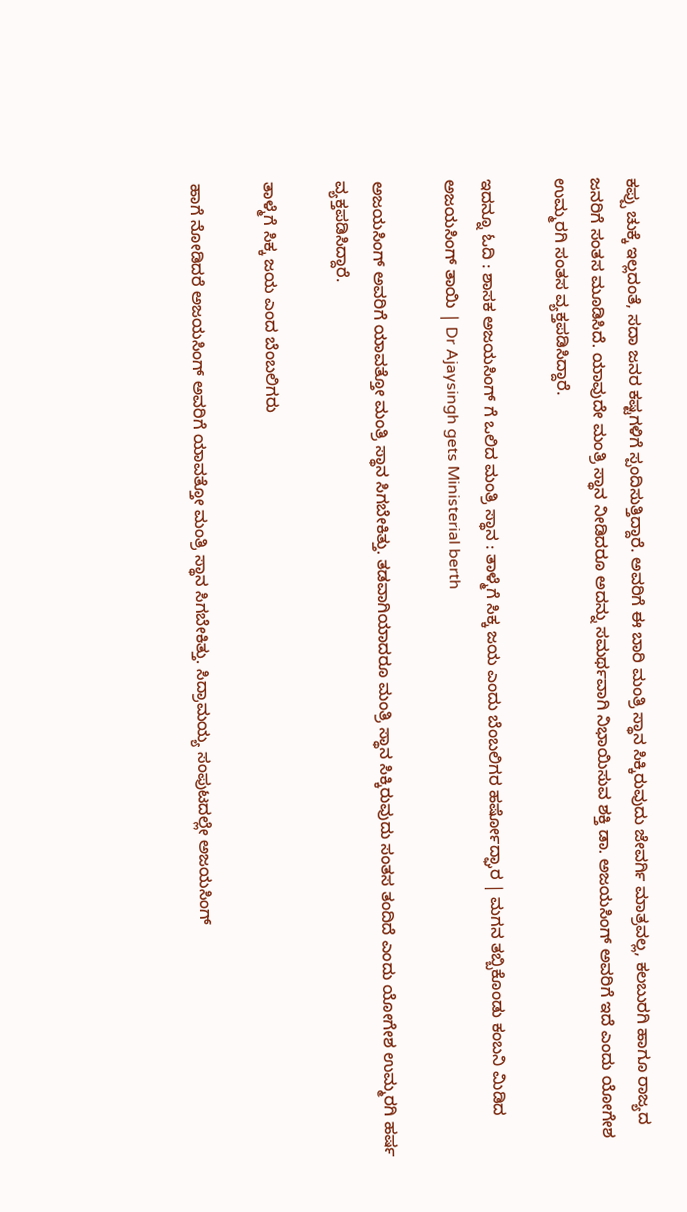ಕಪ್ಪು ಚುಕ್ಕೆ ಇಲ್ಲದಂತೆ, ಸದಾ ಜನರ ಕಷ್ಟಗಳಿಗೆ ಸ್ಪಂದಿಸುತ್ತಿದ್ದಾರೆ. ಅವರಿಗೆ ಈ ಬಾರಿ ಮಂತ್ರಿ ಸ್ಥಾನ ಸಿಕ್ಕಿರುವುದು ಜೇವರ್ಗಿ ಮಾತ್ರವಲ್ಲ, ಕಲಬುರಗಿ ಹಾಗೂ ರಾಜ್ಯದ ಜನರಿಗೆ ಸಂತಸ ಮೂಡಿಸಿದೆ. ಯಾವುದೇ ಮಂತ್ರಿ ಸ್ಥಾನ ನೀಡಿದರೂ ಅದನ್ನು ಸಮರ್ಥವಾಗಿ ನಿಭಾಯಿಸುವ ಶಕ್ತಿ ಡಾ. ಅಜಯಸಿಂಗ್ ಅವರಿಗೆ ಇದೆ ಎಂದು ಯೋಗೇಶ ಉಮ್ಮರಗಿ ಸಂತಸ ವ್ಯಕ್ತಪಡಿಸಿದ್ದಾರೆ‌.

ಇದನ್ನೂ ಓದಿ : ಶಾಸಕ ಅಜಯಸಿಂಗ್ ಗೆ ಒಲಿದ ಮಂತ್ರಿ ಸ್ಥಾನ : ತಾಳ್ಮೆಗೆ ಸಿಕ್ಕ ಜಯ ಎಂದು ಬೆಂಬಲಿಗರ ಹರ್ಷೋದ್ಘಾರ | ಮಗನ ತಬ್ಬಿಕೊಂಡು ಕಂಬನಿ ಮಿಡಿದ ಅಜಯಸಿಂಗ್ ತಾಯಿ | Dr Ajaysingh gets Ministerial berth

ಅಜಯಸಿಂಗ್‌ ಅವರಿಗೆ ಯಾವತ್ತೋ ಮಂತ್ರಿ ಸ್ಥಾನ ಸಿಗಬೇಕಿತ್ತು. ತಡವಾಗಿಯಾದರೂ ಮಂತ್ರಿ ಸ್ಥಾನ ಸಿಕ್ಕಿರುವುದು ಸಂತಸ ತಂದಿದೆ ಎಂದು ಯೋಗೇಶ ಉಮ್ಮರಗಿ ಹರ್ಷ ವ್ಯಕ್ತಪಡಿಸಿದ್ದಾರೆ.

ತಾಳ್ಮೆಗೆ ಸಿಕ್ಕ ಜಯ ಎಂದ ಬೆಂಬಲಿಗರು

ಹಾಗೆ ನೋಡಿದರೆ ಅಜಯಸಿಂಗ್ ಅವರಿಗೆ ಯಾವತ್ತೋ ಮಂತ್ರಿ ಸ್ಥಾನ ಸಿಗಬೇಕಿತ್ತು. ಸಿದ್ರಾಮಯ್ಯ ಸಂಪುಟದಲ್ಲೇ ಅಜಯಸಿಂಗ್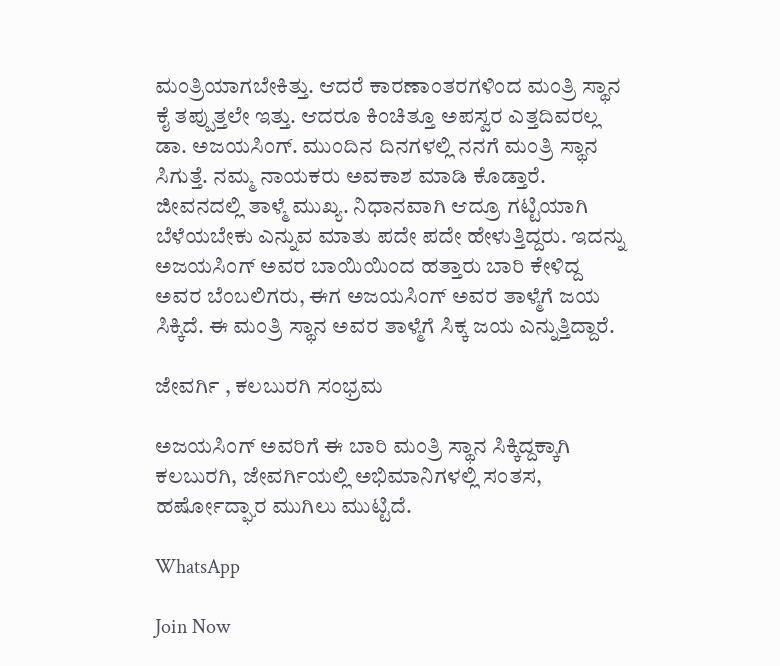ಮಂತ್ರಿಯಾಗಬೇಕಿತ್ತು. ಆದರೆ ಕಾರಣಾಂತರಗಳಿಂದ ಮಂತ್ರಿ ಸ್ಥಾನ ಕೈ ತಪ್ಪುತ್ತಲೇ ಇತ್ತು. ಆದರೂ ಕಿಂಚಿತ್ತೂ ಅಪಸ್ವರ ಎತ್ತದಿವರಲ್ಲ ಡಾ. ಅಜಯಸಿಂಗ್. ಮುಂದಿನ ದಿನಗಳಲ್ಲಿ ನನಗೆ ಮಂತ್ರಿ ಸ್ಥಾನ ಸಿಗುತ್ತೆ. ನಮ್ಮ ನಾಯಕರು ಅವಕಾಶ ಮಾಡಿ ಕೊಡ್ತಾರೆ. ಜೀವನದಲ್ಲಿ ತಾಳ್ಮೆ ಮುಖ್ಯ. ನಿಧಾನವಾಗಿ ಆದ್ರೂ ಗಟ್ಟಿಯಾಗಿ ಬೆಳೆಯಬೇಕು ಎನ್ನುವ ಮಾತು ಪದೇ ಪದೇ ಹೇಳುತ್ತಿದ್ದರು. ಇದನ್ನು ಅಜಯಸಿಂಗ್ ಅವರ ಬಾಯಿಯಿಂದ ಹತ್ತಾರು ಬಾರಿ ಕೇಳಿದ್ದ ಅವರ ಬೆಂಬಲಿಗರು, ಈಗ ಅಜಯಸಿಂಗ್ ಅವರ ತಾಳ್ಮೆಗೆ ಜಯ ಸಿಕ್ಕಿದೆ. ಈ ಮಂತ್ರಿ ಸ್ಥಾನ ಅವರ ತಾಳ್ಮೆಗೆ ಸಿಕ್ಕ ಜಯ ಎನ್ನುತ್ತಿದ್ದಾರೆ‌‌.

ಜೇವರ್ಗಿ , ಕಲಬುರಗಿ ಸಂಭ್ರಮ

ಅಜಯಸಿಂಗ್ ಅವರಿಗೆ ಈ ಬಾರಿ ಮಂತ್ರಿ ಸ್ಥಾನ ಸಿಕ್ಕಿದ್ದಕ್ಕಾಗಿ ಕಲಬುರಗಿ, ಜೇವರ್ಗಿಯಲ್ಲಿ ಅಭಿಮಾನಿಗಳಲ್ಲಿ ಸಂತಸ, ಹರ್ಷೋದ್ಘಾರ ಮುಗಿಲು ಮುಟ್ಟಿದೆ.

WhatsApp

Join Now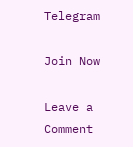Telegram

Join Now

Leave a Comment